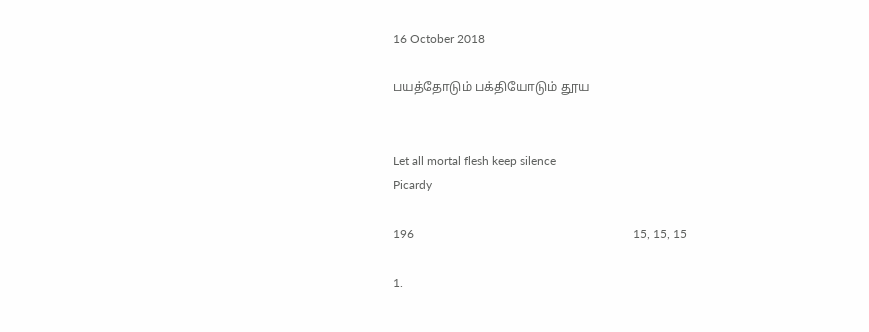16 October 2018

பயத்தோடும் பக்தியோடும் தூய


Let all mortal flesh keep silence
Picardy

196                                                                         15, 15, 15

1.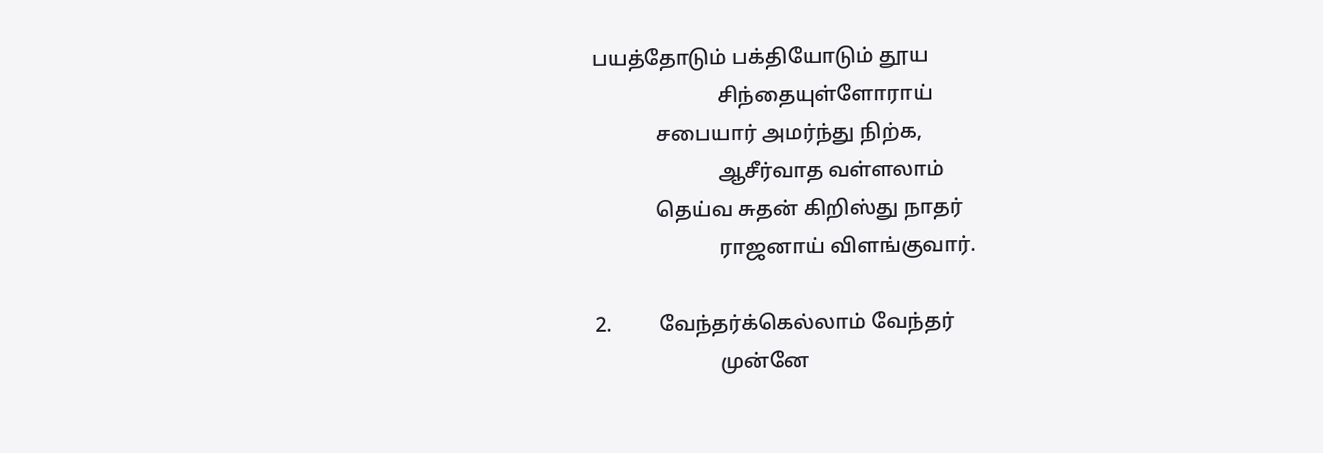பயத்தோடும் பக்தியோடும் தூய
                        சிந்தையுள்ளோராய்
            சபையார் அமர்ந்து நிற்க,
                        ஆசீர்வாத வள்ளலாம்
            தெய்வ சுதன் கிறிஸ்து நாதர்
                        ராஜனாய் விளங்குவார்.

2.         வேந்தர்க்கெல்லாம் வேந்தர்
                        முன்னே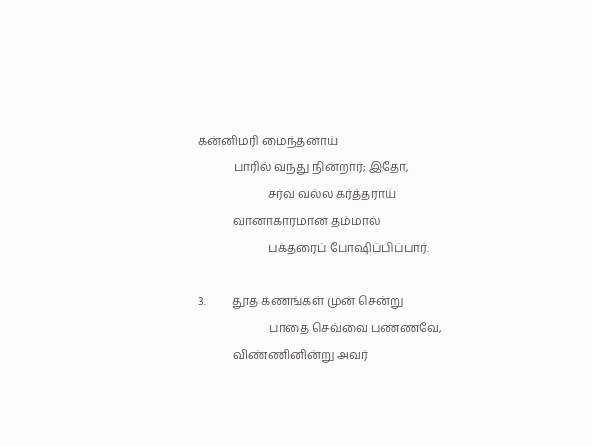கன்னிமரி மைந்தனாய்
            பாரில் வந்து நின்றார்; இதோ,
                        சர்வ வல்ல கர்த்தராய்
            வானாகாரமான தம்மால்
                        பக்தரைப் போஷிப்பிப்பார்.

3.         தூத கணங்கள் முன் சென்று
                        பாதை செவ்வை பண்ணவே,
            விண்ணினின்று அவர்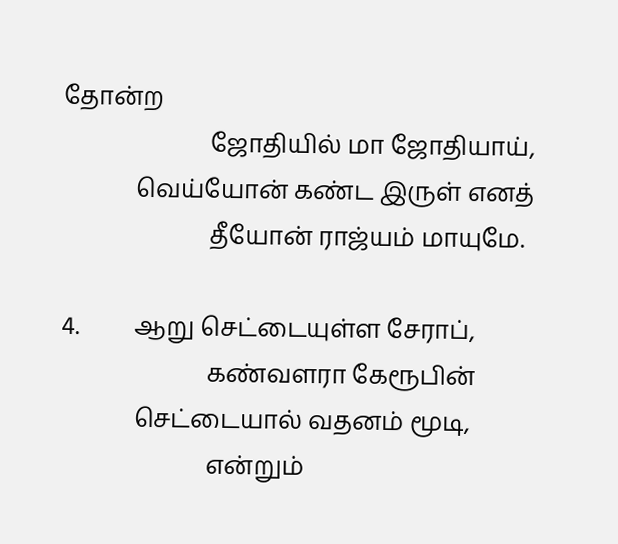தோன்ற
                        ஜோதியில் மா ஜோதியாய்,
            வெய்யோன் கண்ட இருள் எனத்
                        தீயோன் ராஜ்யம் மாயுமே.

4.         ஆறு செட்டையுள்ள சேராப்,
                        கண்வளரா கேரூபின்
            செட்டையால் வதனம் மூடி,
                        என்றும்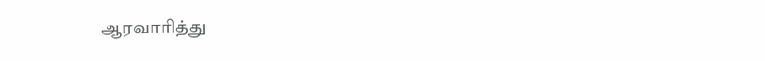ஆரவாரித்து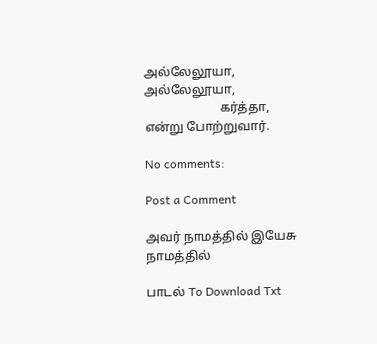அல்லேலூயா, அல்லேலூயா,
                        கர்த்தா, என்று போற்றுவார்.

No comments:

Post a Comment

அவர் நாமத்தில் இயேசு நாமத்தில்

பாடல் To Download Txt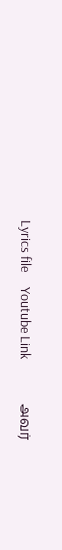Lyrics file     Youtube Link               அவர்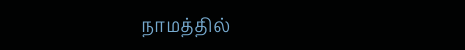நாமத்தில்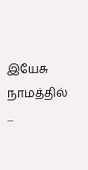இயேசு நாமத்தில்          ...